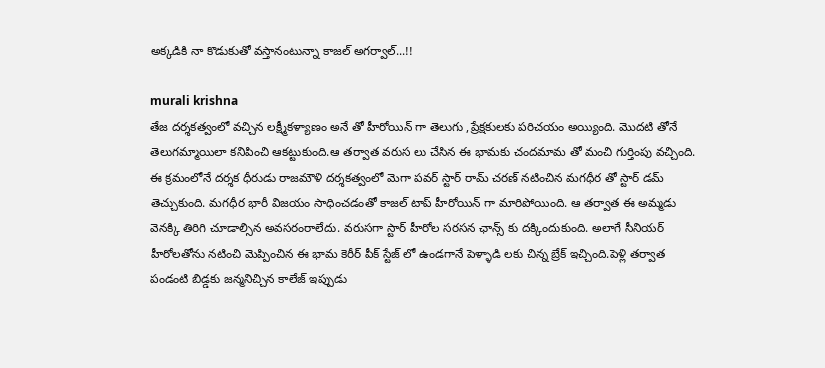అక్కడికి నా కొడుకుతో వస్తానంటున్నా కాజల్ అగర్వాల్...!!

murali krishna
తేజ దర్శకత్వంలో వచ్చిన లక్ష్మీకళ్యాణం అనే తో హీరోయిన్ గా తెలుగు ,ప్రేక్షకులకు పరిచయం అయ్యింది. మొదటి తోనే తెలుగమ్మాయిలా కనిపించి ఆకట్టుకుంది.ఆ తర్వాత వరుస లు చేసిన ఈ భామకు చందమామ తో మంచి గుర్తింపు వచ్చింది. ఈ క్రమంలోనే దర్శక ధీరుడు రాజమౌళి దర్శకత్వంలో మెగా పవర్ స్టార్ రామ్ చరణ్ నటించిన మగధీర తో స్టార్ డమ్ తెచ్చుకుంది. మగధీర భారీ విజయం సాధించడంతో కాజల్ టాప్ హీరోయిన్ గా మారిపోయింది. ఆ తర్వాత ఈ అమ్మడు వెనక్కి తిరిగి చూడాల్సిన అవసరంరాలేదు. వరుసగా స్టార్ హీరోల సరసన ఛాన్స్ కు దక్కిందుకుంది. అలాగే సీనియర్ హీరోలతోను నటించి మెప్పించిన ఈ భామ కెరీర్ పీక్ స్టేజ్ లో ఉండగానే పెళ్ళాడి లకు చిన్న బ్రేక్ ఇచ్చింది.పెళ్లి తర్వాత పండంటి బిడ్డకు జన్మనిచ్చిన కాలేజ్ ఇప్పుడు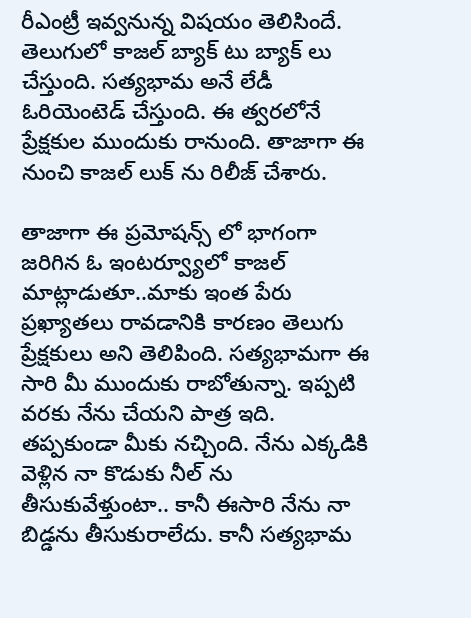రీఎంట్రీ ఇవ్వనున్న విషయం తెలిసిందే. తెలుగులో కాజల్ బ్యాక్ టు బ్యాక్ లు చేస్తుంది. సత్యభామ అనే లేడీ ఓరియెంటెడ్ చేస్తుంది. ఈ త్వరలోనే ప్రేక్షకుల ముందుకు రానుంది. తాజాగా ఈ నుంచి కాజల్ లుక్ ను రిలీజ్ చేశారు.

తాజాగా ఈ ప్రమోషన్స్ లో భాగంగా జరిగిన ఓ ఇంటర్వ్యూలో కాజల్ మాట్లాడుతూ..మాకు ఇంత పేరు ప్రఖ్యాతలు రావడానికి కారణం తెలుగు ప్రేక్షకులు అని తెలిపింది. సత్యభామగా ఈ సారి మీ ముందుకు రాబోతున్నా. ఇప్పటి వరకు నేను చేయని పాత్ర ఇది. తప్పకుండా మీకు నచ్చింది. నేను ఎక్కడికి వెళ్లిన నా కొడుకు నీల్ ను తీసుకువేళ్తుంటా.. కానీ ఈసారి నేను నా బిడ్డను తీసుకురాలేదు. కానీ సత్యభామ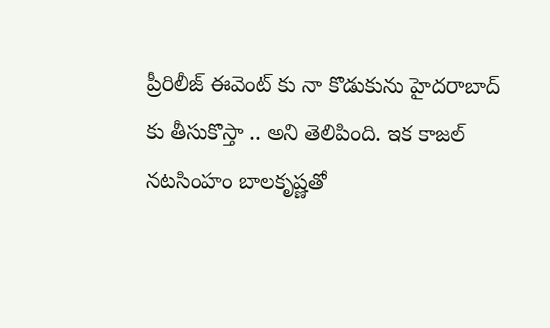ప్రీరిలీజ్ ఈవెంట్ కు నా కొడుకును హైదరాబాద్ కు తీసుకొస్తా .. అని తెలిపింది. ఇక కాజల్ నటసింహం బాలకృష్ణతో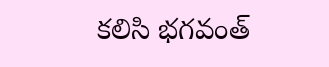కలిసి భగవంత్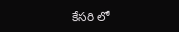కేసరి లో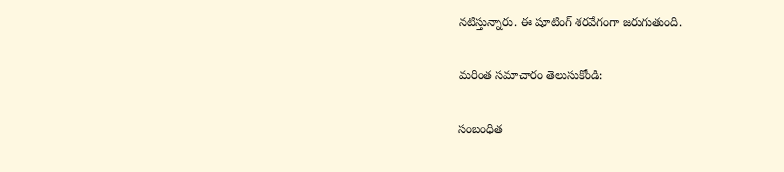నటిస్తున్నారు. ఈ షూటింగ్ శరవేగంగా జరుగుతుంది.

మరింత సమాచారం తెలుసుకోండి:

సంబంధిత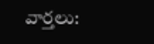వార్తలు: